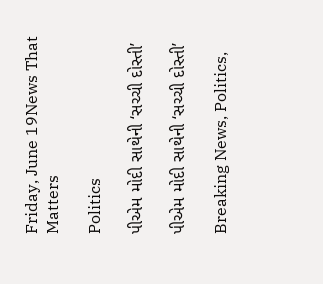Friday, June 19News That Matters

Politics

પીએમ મોદી સાથેની ‘સચ્ચી દોસ્તી’

પીએમ મોદી સાથેની ‘સચ્ચી દોસ્તી’

Breaking News, Politics,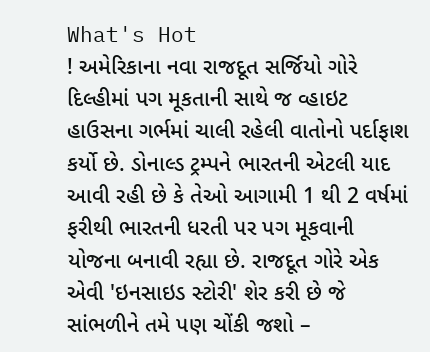What's Hot
! અમેરિકાના નવા રાજદૂત સર્જિયો ગોરે દિલ્હીમાં પગ મૂકતાની સાથે જ વ્હાઇટ હાઉસના ગર્ભમાં ચાલી રહેલી વાતોનો પર્દાફાશ કર્યો છે. ડોનાલ્ડ ટ્રમ્પને ભારતની એટલી યાદ આવી રહી છે કે તેઓ આગામી 1 થી 2 વર્ષમાં ફરીથી ભારતની ધરતી પર પગ મૂકવાની યોજના બનાવી રહ્યા છે. રાજદૂત ગોરે એક એવી 'ઇનસાઇડ સ્ટોરી' શેર કરી છે જે સાંભળીને તમે પણ ચોંકી જશો –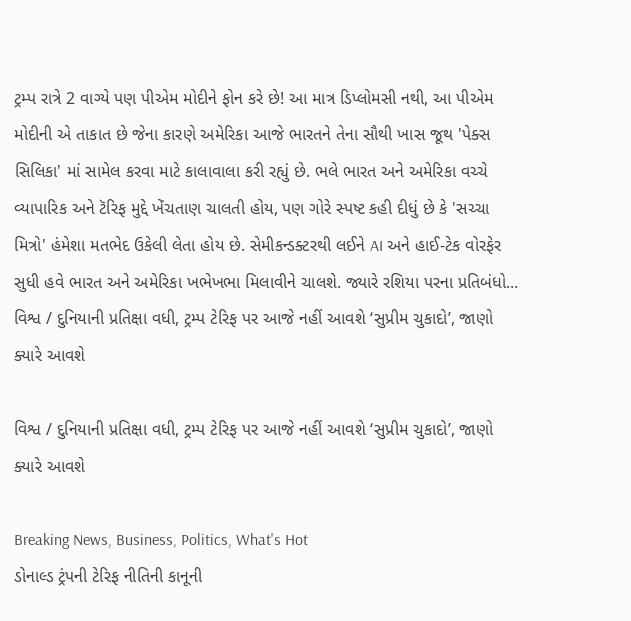ટ્રમ્પ રાત્રે 2 વાગ્યે પણ પીએમ મોદીને ફોન કરે છે! આ માત્ર ડિપ્લોમસી નથી, આ પીએમ મોદીની એ તાકાત છે જેના કારણે અમેરિકા આજે ભારતને તેના સૌથી ખાસ જૂથ 'પેક્સ સિલિકા' માં સામેલ કરવા માટે કાલાવાલા કરી રહ્યું છે. ભલે ભારત અને અમેરિકા વચ્ચે વ્યાપારિક અને ટૅરિફ મુદ્દે ખેંચતાણ ચાલતી હોય, પણ ગોરે સ્પષ્ટ કહી દીધું છે કે 'સચ્ચા મિત્રો' હંમેશા મતભેદ ઉકેલી લેતા હોય છે. સેમીકન્ડક્ટરથી લઈને AI અને હાઈ-ટેક વોરફેર સુધી હવે ભારત અને અમેરિકા ખભેખભા મિલાવીને ચાલશે. જ્યારે રશિયા પરના પ્રતિબંધો...
વિશ્વ / દુનિયાની પ્રતિક્ષા વધી, ટ્રમ્પ ટેરિફ પર આજે નહીં આવશે ‘સુપ્રીમ ચુકાદો’, જાણો ક્યારે આવશે

વિશ્વ / દુનિયાની પ્રતિક્ષા વધી, ટ્રમ્પ ટેરિફ પર આજે નહીં આવશે ‘સુપ્રીમ ચુકાદો’, જાણો ક્યારે આવશે

Breaking News, Business, Politics, What's Hot
ડોનાલ્ડ ટ્રંપની ટેરિફ નીતિની કાનૂની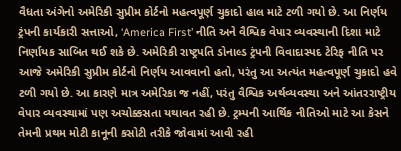વૈધતા અંગેનો અમેરિકી સુપ્રીમ કોર્ટનો મહત્વપૂર્ણ ચુકાદો હાલ માટે ટળી ગયો છે. આ નિર્ણય ટ્રંપની કાર્યકારી સત્તાઓ, ‘America First’ નીતિ અને વૈશ્વિક વેપાર વ્યવસ્થાની દિશા માટે નિર્ણાયક સાબિત થઈ શકે છે. અમેરિકી રાષ્ટ્રપતિ ડોનાલ્ડ ટ્રંપની વિવાદાસ્પદ ટેરિફ નીતિ પર આજે અમેરિકી સુપ્રીમ કોર્ટનો નિર્ણય આવવાનો હતો, પરંતુ આ અત્યંત મહત્વપૂર્ણ ચુકાદો હવે ટળી ગયો છે. આ કારણે માત્ર અમેરિકા જ નહીં, પરંતુ વૈશ્વિક અર્થવ્યવસ્થા અને આંતરરાષ્ટ્રીય વેપાર વ્યવસ્થામાં પણ અચોક્કસતા યથાવત રહી છે. ટ્રમ્પની આર્થિક નીતિઓ માટે આ કેસને તેમની પ્રથમ મોટી કાનૂની કસોટી તરીકે જોવામાં આવી રહી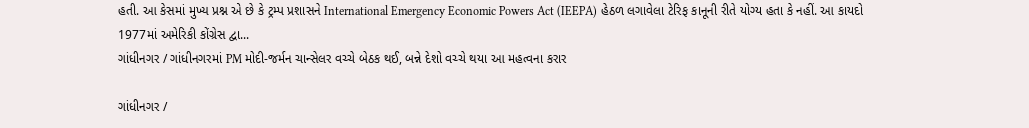હતી. આ કેસમાં મુખ્ય પ્રશ્ન એ છે કે ટ્રમ્પ પ્રશાસને International Emergency Economic Powers Act (IEEPA) હેઠળ લગાવેલા ટેરિફ કાનૂની રીતે યોગ્ય હતા કે નહીં. આ કાયદો 1977માં અમેરિકી કોંગ્રેસ દ્વા...
ગાંધીનગર / ગાંધીનગરમાં PM મોદી-જર્મન ચાન્સેલર વચ્ચે બેઠક થઈ, બન્ને દેશો વચ્ચે થયા આ મહત્વના કરાર

ગાંધીનગર /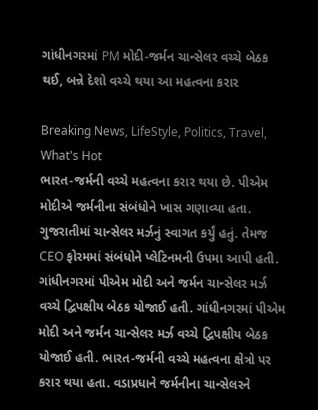ગાંધીનગરમાં PM મોદી-જર્મન ચાન્સેલર વચ્ચે બેઠક થઈ, બન્ને દેશો વચ્ચે થયા આ મહત્વના કરાર

Breaking News, LifeStyle, Politics, Travel, What's Hot
ભારત-જર્મની વચ્ચે મહત્વના કરાર થયા છે. પીએમ મોદીએ જર્મનીના સંબંધોને ખાસ ગણાવ્યા હતા. ગુજરાતીમાં ચાન્સેલર મર્ઝનું સ્વાગત કર્યું હતું. તેમજ CEO ફોરમમાં સંબંધોને પ્લેટિનમની ઉપમા આપી હતી. ગાંધીનગરમાં પીએમ મોદી અને જર્મન ચાન્સેલર મર્ઝ વચ્ચે દ્વિપક્ષીય બેઠક યોજાઈ હતી. ગાંધીનગરમાં પીએમ મોદી અને જર્મન ચાન્સેલર મર્ઝ વચ્ચે દ્વિપક્ષીય બેઠક યોજાઈ હતી. ભારત-જર્મની વચ્ચે મહત્વના ક્ષેત્રો પર કરાર થયા હતા. વડાપ્રધાને જર્મનીના ચાન્સેલરને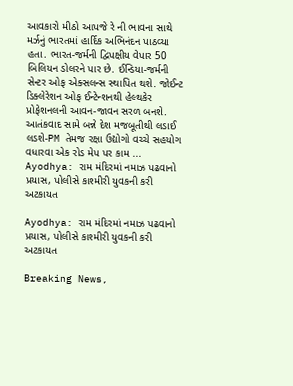આવકારો મીઠો આપજે રે ની ભાવના સાથે મર્ઝનું ભારતમાં હાર્દિક અભિનંદન પાઠવ્યા હતા. ભારત-જર્મની દ્વિપક્ષીય વેપાર 50 બિલિયન ડોલરને પાર છે. ઈન્ડિયા-જર્મની સેન્ટર ઓફ એક્સલન્સ સ્થાપિત થશે. જોઈન્ટ ડિક્લેરેશન ઓફ ઈન્ટેન્શનથી હેલ્થકેર પ્રોફેશનલની આવન-જાવન સરળ બનશે. આતંકવાદ સામે બન્ને દેશ મજબૂતીથી લડાઈ લડશે-PM તેમજ રક્ષા ઉદ્યોગો વચ્ચે સહયોગ વધારવા એક રોડ મેપ પર કામ ...
Ayodhya: રામ મંદિરમાં નમાઝ પઢવાનો પ્રયાસ, પોલીસે કાશ્મીરી યુવકની કરી અટકાયત

Ayodhya: રામ મંદિરમાં નમાઝ પઢવાનો પ્રયાસ, પોલીસે કાશ્મીરી યુવકની કરી અટકાયત

Breaking News,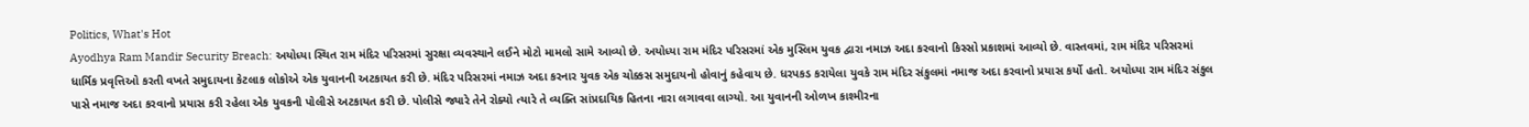Politics, What's Hot
Ayodhya Ram Mandir Security Breach: અયોધ્યા સ્થિત રામ મંદિર પરિસરમાં સુરક્ષા વ્યવસ્થાને લઈને મોટો મામલો સામે આવ્યો છે. અયોધ્યા રામ મંદિર પરિસરમાં એક મુસ્લિમ યુવક દ્વારા નમાઝ અદા કરવાનો કિસ્સો પ્રકાશમાં આવ્યો છે. વાસ્તવમાં, રામ મંદિર પરિસરમાં ધાર્મિક પ્રવૃત્તિઓ કરતી વખતે સમુદાયના કેટલાક લોકોએ એક યુવાનની અટકાયત કરી છે. મંદિર પરિસરમાં નમાઝ અદા કરનાર યુવક એક ચોક્કસ સમુદાયનો હોવાનું કહેવાય છે. ધરપકડ કરાયેલા યુવકે રામ મંદિર સંકુલમાં નમાજ અદા કરવાનો પ્રયાસ કર્યો હતો. અયોધ્યા રામ મંદિર સંકુલ પાસે નમાજ અદા કરવાનો પ્રયાસ કરી રહેલા એક યુવકની પોલીસે અટકાયત કરી છે. પોલીસે જ્યારે તેને રોક્યો ત્યારે તે વ્યક્તિ સાંપ્રદાયિક હિતના નારા લગાવવા લાગ્યો. આ યુવાનની ઓળખ કાશ્મીરના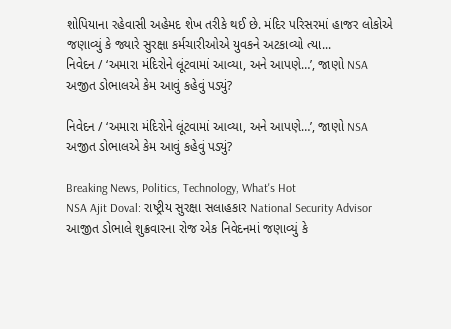શોપિયાના રહેવાસી અહેમદ શેખ તરીકે થઈ છે. મંદિર પરિસરમાં હાજર લોકોએ જણાવ્યું કે જ્યારે સુરક્ષા કર્મચારીઓએ યુવકને અટકાવ્યો ત્યા...
નિવેદન / ‘અમારા મંદિરોને લૂંટવામાં આવ્યા, અને આપણે…’, જાણો NSA અજીત ડોભાલએ કેમ આવું કહેવું પડ્યું?

નિવેદન / ‘અમારા મંદિરોને લૂંટવામાં આવ્યા, અને આપણે…’, જાણો NSA અજીત ડોભાલએ કેમ આવું કહેવું પડ્યું?

Breaking News, Politics, Technology, What's Hot
NSA Ajit Doval: રાષ્ટ્રીય સુરક્ષા સલાહકાર National Security Advisor આજીત ડોભાલે શુક્રવારના રોજ એક નિવેદનમાં જણાવ્યું કે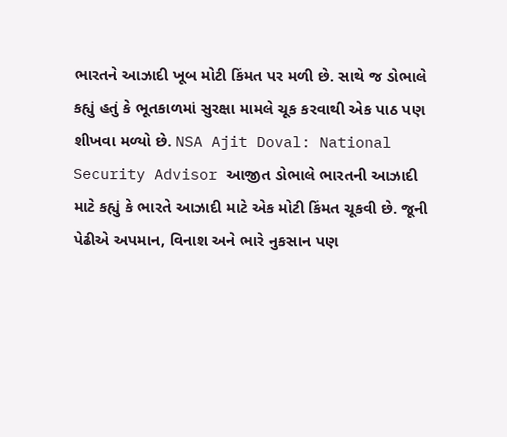ભારતને આઝાદી ખૂબ મોટી કિંમત પર મળી છે. સાથે જ ડોભાલે કહ્યું હતું કે ભૂતકાળમાં સુરક્ષા મામલે ચૂક કરવાથી એક પાઠ પણ શીખવા મળ્યો છે. NSA Ajit Doval: National Security Advisor આજીત ડોભાલે ભારતની આઝાદી માટે કહ્યું કે ભારતે આઝાદી માટે એક મોટી કિંમત ચૂકવી છે. જૂની પેઢીએ અપમાન, વિનાશ અને ભારે નુકસાન પણ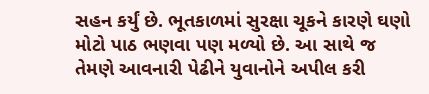સહન કર્યું છે. ભૂતકાળમાં સુરક્ષા ચૂકને કારણે ઘણો મોટો પાઠ ભણવા પણ મળ્યો છે. આ સાથે જ તેમણે આવનારી પેઢીને યુવાનોને અપીલ કરી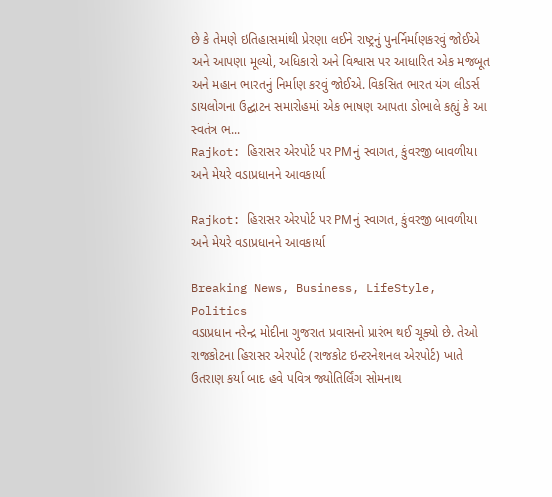છે કે તેમણે ઇતિહાસમાંથી પ્રેરણા લઈને રાષ્ટ્રનું પુનર્નિર્માણકરવું જોઈએ અને આપણા મૂલ્યો, અધિકારો અને વિશ્વાસ પર આધારિત એક મજબૂત અને મહાન ભારતનું નિર્માણ કરવું જોઈએ. વિકસિત ભારત યંગ લીડર્સ ડાયલોગના ઉદ્ઘાટન સમારોહમાં એક ભાષણ આપતા ડોભાલે કહ્યું કે આ સ્વતંત્ર ભ...
Rajkot: હિરાસર એરપોર્ટ પર PMનું સ્વાગત, કુંવરજી બાવળીયા અને મેયરે વડાપ્રધાનને આવકાર્યા

Rajkot: હિરાસર એરપોર્ટ પર PMનું સ્વાગત, કુંવરજી બાવળીયા અને મેયરે વડાપ્રધાનને આવકાર્યા

Breaking News, Business, LifeStyle, Politics
વડાપ્રધાન નરેન્દ્ર મોદીના ગુજરાત પ્રવાસનો પ્રારંભ થઈ ચૂક્યો છે. તેઓ રાજકોટના હિરાસર એરપોર્ટ (રાજકોટ ઇન્ટરનેશનલ એરપોર્ટ) ખાતે ઉતરાણ કર્યા બાદ હવે પવિત્ર જ્યોતિર્લિંગ સોમનાથ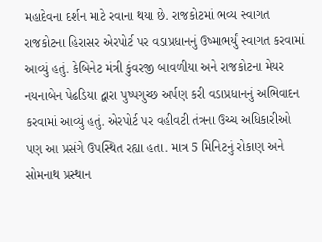મહાદેવના દર્શન માટે રવાના થયા છે. રાજકોટમાં ભવ્ય સ્વાગત રાજકોટના હિરાસર એરપોર્ટ પર વડાપ્રધાનનું ઉષ્માભર્યું સ્વાગત કરવામાં આવ્યું હતું. કેબિનેટ મંત્રી કુંવરજી બાવળીયા અને રાજકોટના મેયર નયનાબેન પેઢડિયા દ્વારા પુષ્પગુચ્છ અર્પણ કરી વડાપ્રધાનનું અભિવાદન કરવામાં આવ્યું હતું. એરપોર્ટ પર વહીવટી તંત્રના ઉચ્ચ અધિકારીઓ પણ આ પ્રસંગે ઉપસ્થિત રહ્યા હતા. માત્ર 5 મિનિટનું રોકાણ અને સોમનાથ પ્રસ્થાન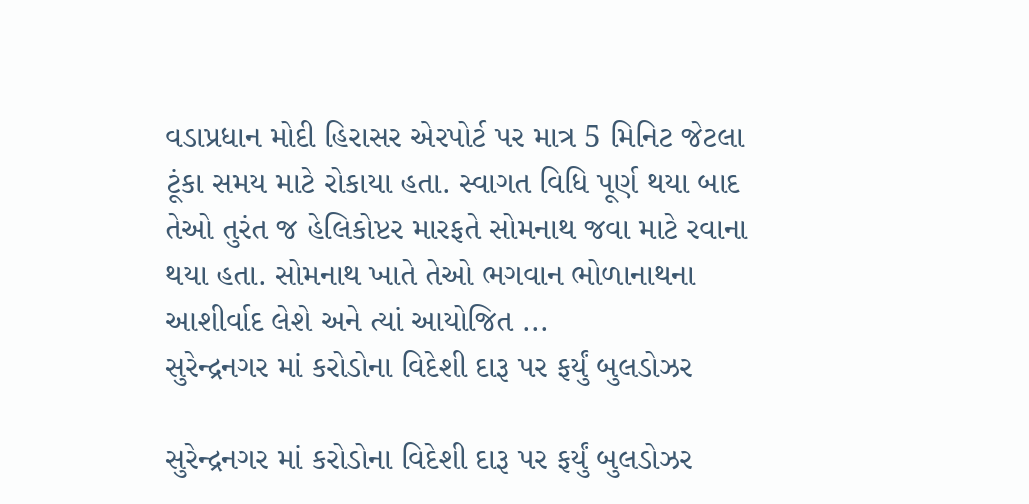વડાપ્રધાન મોદી હિરાસર એરપોર્ટ પર માત્ર 5 મિનિટ જેટલા ટૂંકા સમય માટે રોકાયા હતા. સ્વાગત વિધિ પૂર્ણ થયા બાદ તેઓ તુરંત જ હેલિકોપ્ટર મારફતે સોમનાથ જવા માટે રવાના થયા હતા. સોમનાથ ખાતે તેઓ ભગવાન ભોળાનાથના આશીર્વાદ લેશે અને ત્યાં આયોજિત ...
સુરેન્દ્રનગર માં કરોડોના વિદેશી દારૂ પર ફર્યું બુલડોઝર

સુરેન્દ્રનગર માં કરોડોના વિદેશી દારૂ પર ફર્યું બુલડોઝર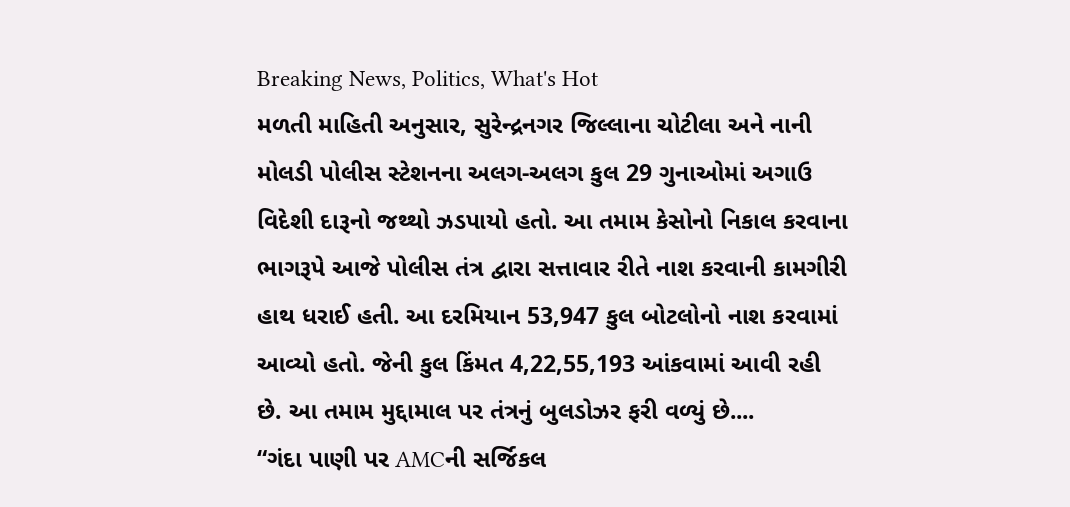Breaking News, Politics, What's Hot
મળતી માહિતી અનુસાર, સુરેન્દ્રનગર જિલ્લાના ચોટીલા અને નાની મોલડી પોલીસ સ્ટેશનના અલગ-અલગ કુલ 29 ગુનાઓમાં અગાઉ વિદેશી દારૂનો જથ્થો ઝડપાયો હતો. આ તમામ કેસોનો નિકાલ કરવાના ભાગરૂપે આજે પોલીસ તંત્ર દ્વારા સત્તાવાર રીતે નાશ કરવાની કામગીરી હાથ ધરાઈ હતી. આ દરમિયાન 53,947 કુલ બોટલોનો નાશ કરવામાં આવ્યો હતો. જેની કુલ કિંમત 4,22,55,193 આંકવામાં આવી રહી છે. આ તમામ મુદ્દામાલ પર તંત્રનું બુલડોઝર ફરી વળ્યું છે....
“ગંદા પાણી પર AMCની સર્જિકલ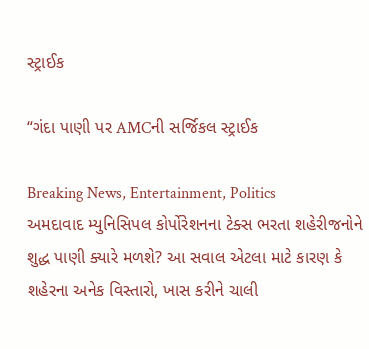સ્ટ્રાઈક

“ગંદા પાણી પર AMCની સર્જિકલ સ્ટ્રાઈક

Breaking News, Entertainment, Politics
અમદાવાદ મ્યુનિસિપલ કોર્પોરેશનના ટેક્સ ભરતા શહેરીજનોને શુદ્ધ પાણી ક્યારે મળશે? આ સવાલ એટલા માટે કારણ કે શહેરના અનેક વિસ્તારો, ખાસ કરીને ચાલી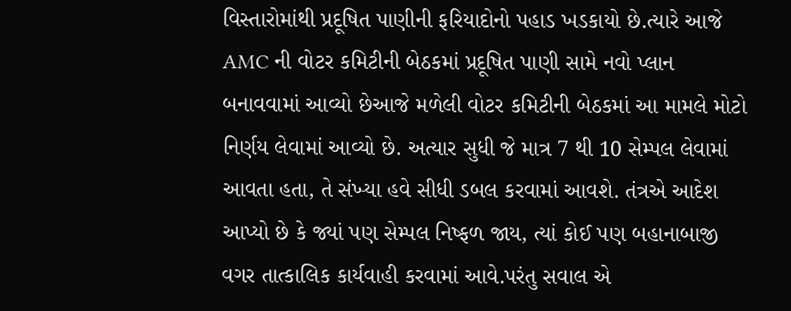વિસ્તારોમાંથી પ્રદૂષિત પાણીની ફરિયાદોનો પહાડ ખડકાયો છે.ત્યારે આજે AMC ની વોટર કમિટીની બેઠકમાં પ્રદૂષિત પાણી સામે નવો પ્લાન બનાવવામાં આવ્યો છેઆજે મળેલી વોટર કમિટીની બેઠકમાં આ મામલે મોટો નિર્ણય લેવામાં આવ્યો છે. અત્યાર સુધી જે માત્ર 7 થી 10 સેમ્પલ લેવામાં આવતા હતા, તે સંખ્યા હવે સીધી ડબલ કરવામાં આવશે. તંત્રએ આદેશ આપ્યો છે કે જ્યાં પણ સેમ્પલ નિષ્ફળ જાય, ત્યાં કોઈ પણ બહાનાબાજી વગર તાત્કાલિક કાર્યવાહી કરવામાં આવે.પરંતુ સવાલ એ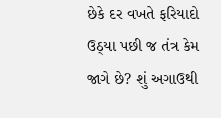છેકે દર વખતે ફરિયાદો ઉઠ્યા પછી જ તંત્ર કેમ જાગે છે? શું અગાઉથી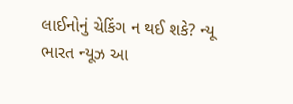લાઈનોનું ચેકિંગ ન થઈ શકે? ન્યૂ ભારત ન્યૂઝ આ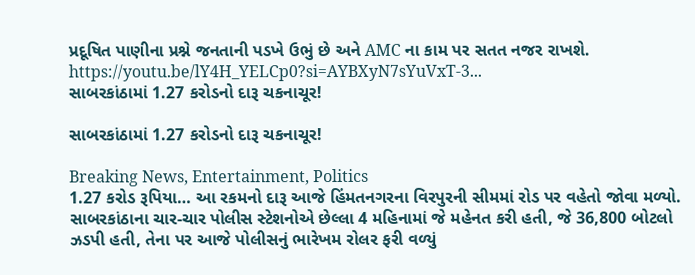પ્રદૂષિત પાણીના પ્રશ્ને જનતાની પડખે ઉભું છે અને AMC ના કામ પર સતત નજર રાખશે. https://youtu.be/lY4H_YELCp0?si=AYBXyN7sYuVxT-3...
સાબરકાંઠામાં 1.27 કરોડનો દારૂ ચકનાચૂર!

સાબરકાંઠામાં 1.27 કરોડનો દારૂ ચકનાચૂર!

Breaking News, Entertainment, Politics
1.27 કરોડ રૂપિયા… આ રકમનો દારૂ આજે હિંમતનગરના વિરપુરની સીમમાં રોડ પર વહેતો જોવા મળ્યો. સાબરકાંઠાના ચાર-ચાર પોલીસ સ્ટેશનોએ છેલ્લા 4 મહિનામાં જે મહેનત કરી હતી, જે 36,800 બોટલો ઝડપી હતી, તેના પર આજે પોલીસનું ભારેખમ રોલર ફરી વળ્યું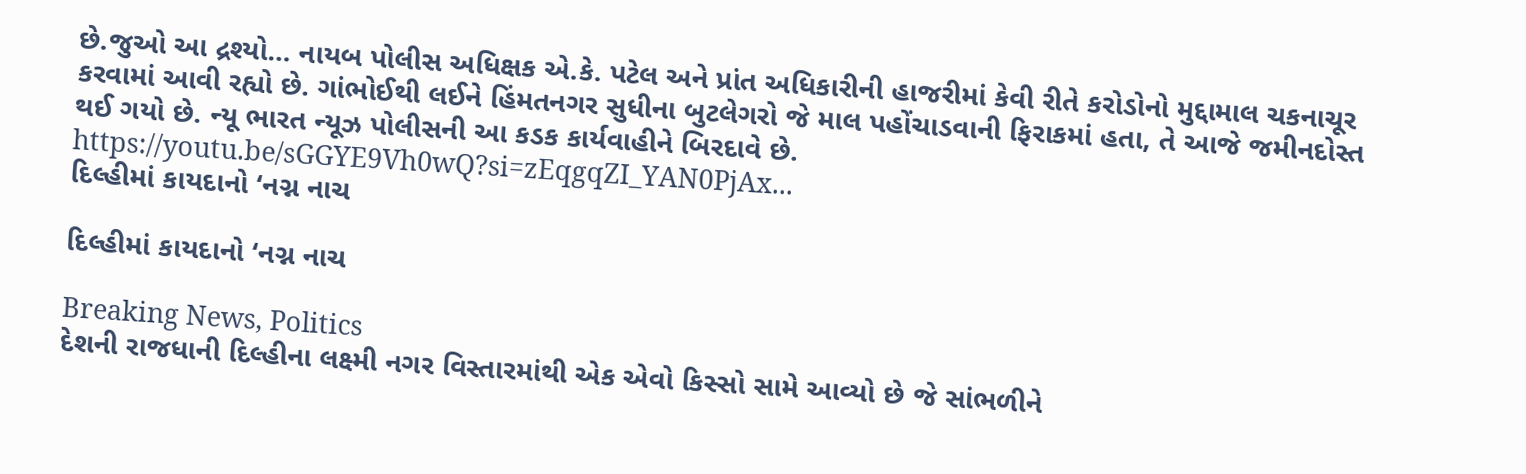છે.જુઓ આ દ્રશ્યો… નાયબ પોલીસ અધિક્ષક એ.કે. પટેલ અને પ્રાંત અધિકારીની હાજરીમાં કેવી રીતે કરોડોનો મુદ્દામાલ ચકનાચૂર કરવામાં આવી રહ્યો છે. ગાંભોઈથી લઈને હિંમતનગર સુધીના બુટલેગરો જે માલ પહોંચાડવાની ફિરાકમાં હતા, તે આજે જમીનદોસ્ત થઈ ગયો છે. ન્યૂ ભારત ન્યૂઝ પોલીસની આ કડક કાર્યવાહીને બિરદાવે છે. https://youtu.be/sGGYE9Vh0wQ?si=zEqgqZI_YAN0PjAx...
દિલ્હીમાં કાયદાનો ‘નગ્ન નાચ

દિલ્હીમાં કાયદાનો ‘નગ્ન નાચ

Breaking News, Politics
દેશની રાજધાની દિલ્હીના લક્ષ્મી નગર વિસ્તારમાંથી એક એવો કિસ્સો સામે આવ્યો છે જે સાંભળીને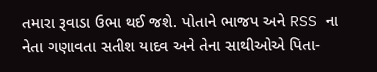તમારા રૂવાડા ઉભા થઈ જશે. પોતાને ભાજપ અને RSS ના નેતા ગણાવતા સતીશ યાદવ અને તેના સાથીઓએ પિતા-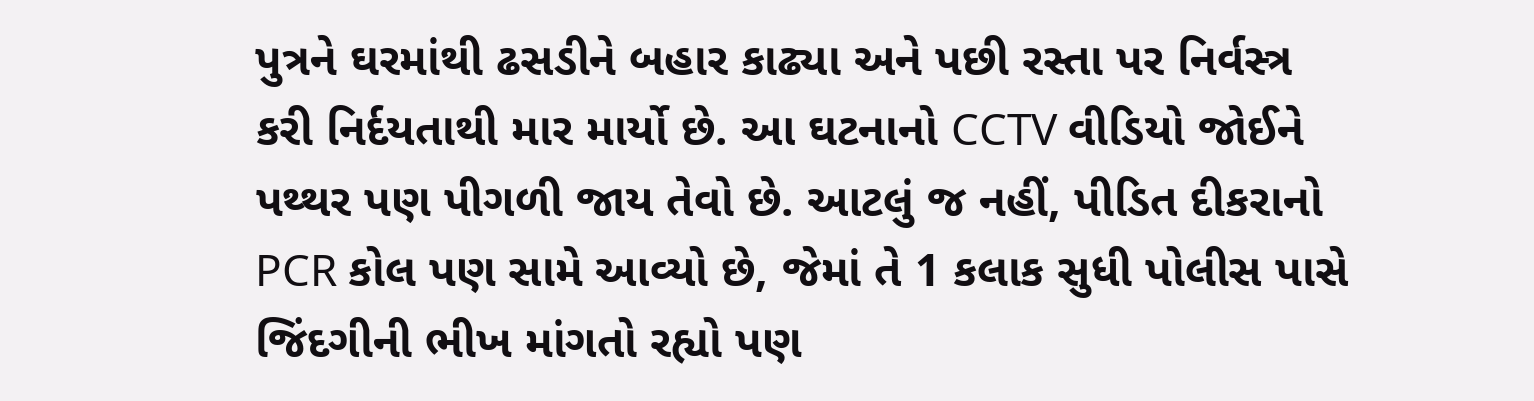પુત્રને ઘરમાંથી ઢસડીને બહાર કાઢ્યા અને પછી રસ્તા પર નિર્વસ્ત્ર કરી નિર્દયતાથી માર માર્યો છે. આ ઘટનાનો CCTV વીડિયો જોઈને પથ્થર પણ પીગળી જાય તેવો છે. આટલું જ નહીં, પીડિત દીકરાનો PCR કોલ પણ સામે આવ્યો છે, જેમાં તે 1 કલાક સુધી પોલીસ પાસે જિંદગીની ભીખ માંગતો રહ્યો પણ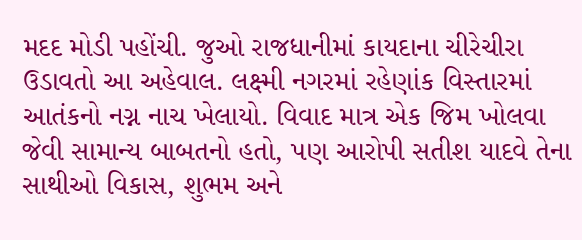મદદ મોડી પહોંચી. જુઓ રાજધાનીમાં કાયદાના ચીરેચીરા ઉડાવતો આ અહેવાલ. લક્ષ્મી નગરમાં રહેણાંક વિસ્તારમાં આતંકનો નગ્ન નાચ ખેલાયો. વિવાદ માત્ર એક જિમ ખોલવા જેવી સામાન્ય બાબતનો હતો, પણ આરોપી સતીશ યાદવે તેના સાથીઓ વિકાસ, શુભમ અને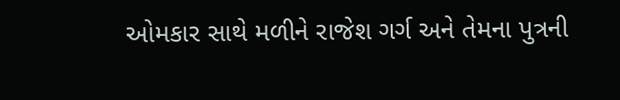ઓમકાર સાથે મળીને રાજેશ ગર્ગ અને તેમના પુત્રની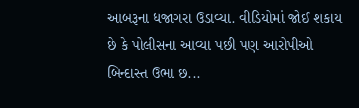આબરૂના ધજાગરા ઉડાવ્યા. વીડિયોમાં જોઈ શકાય છે કે પોલીસના આવ્યા પછી પણ આરોપીઓ બિન્દાસ્ત ઉભા છ...